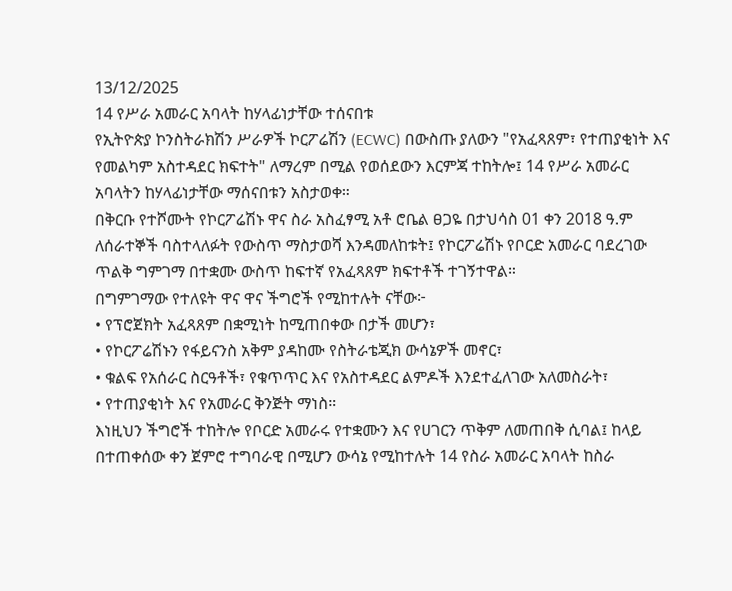13/12/2025
14 የሥራ አመራር አባላት ከሃላፊነታቸው ተሰናበቱ
የኢትዮጵያ ኮንስትራክሽን ሥራዎች ኮርፖሬሽን (ECWC) በውስጡ ያለውን "የአፈጻጸም፣ የተጠያቂነት እና የመልካም አስተዳደር ክፍተት" ለማረም በሚል የወሰደውን እርምጃ ተከትሎ፤ 14 የሥራ አመራር አባላትን ከሃላፊነታቸው ማሰናበቱን አስታወቀ።
በቅርቡ የተሾሙት የኮርፖሬሽኑ ዋና ስራ አስፈፃሚ አቶ ሮቤል ፀጋዬ በታህሳስ 01 ቀን 2018 ዓ.ም ለሰራተኞች ባስተላለፉት የውስጥ ማስታወሻ እንዳመለከቱት፤ የኮርፖሬሽኑ የቦርድ አመራር ባደረገው ጥልቅ ግምገማ በተቋሙ ውስጥ ከፍተኛ የአፈጻጸም ክፍተቶች ተገኝተዋል።
በግምገማው የተለዩት ዋና ዋና ችግሮች የሚከተሉት ናቸው፦
• የፕሮጀክት አፈጻጸም በቋሚነት ከሚጠበቀው በታች መሆን፣
• የኮርፖሬሽኑን የፋይናንስ አቅም ያዳከሙ የስትራቴጂክ ውሳኔዎች መኖር፣
• ቁልፍ የአሰራር ስርዓቶች፣ የቁጥጥር እና የአስተዳደር ልምዶች እንደተፈለገው አለመስራት፣
• የተጠያቂነት እና የአመራር ቅንጅት ማነስ።
እነዚህን ችግሮች ተከትሎ የቦርድ አመራሩ የተቋሙን እና የሀገርን ጥቅም ለመጠበቅ ሲባል፤ ከላይ በተጠቀሰው ቀን ጀምሮ ተግባራዊ በሚሆን ውሳኔ የሚከተሉት 14 የስራ አመራር አባላት ከስራ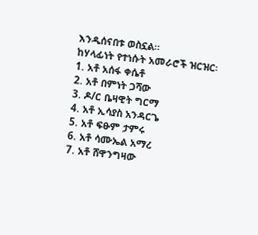እንዲሰናበቱ ወስኗል።
ከሃላፊነት የተነሱት አመራሮች ዝርዝር፡
1. አቶ አሰፋ ቀሴቶ
2. አቶ በምነት ጋሻው
3. ዶ/ር ቤዛዊት ግርማ
4. አቶ ኢሳያስ አንዳርጌ
5. አቶ ፍፁም ታምሩ
6. አቶ ሳሙኤል አማረ
7. አቶ ሸዋንግዛው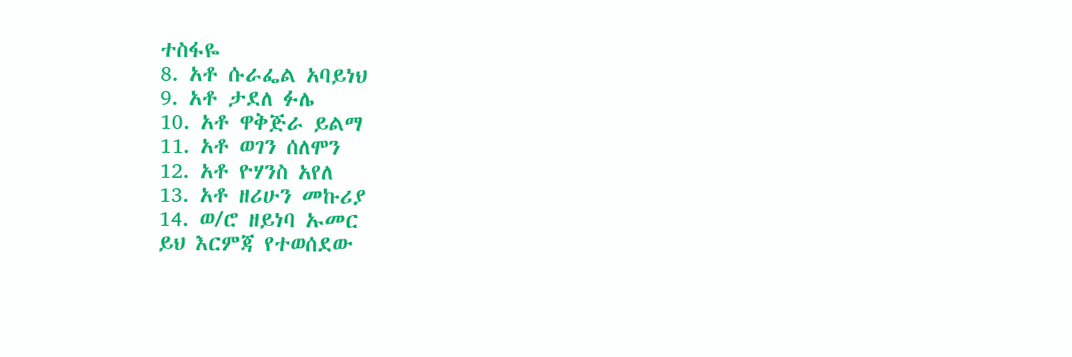ተስፋዬ
8. አቶ ሱራፌል አባይነህ
9. አቶ ታደለ ፉሌ
10. አቶ ዋቅጅራ ይልማ
11. አቶ ወገን ሰለሞን
12. አቶ ዮሃንስ አየለ
13. አቶ ዘሪሁን መኩሪያ
14. ወ/ሮ ዘይነባ ኡመር
ይህ እርምጃ የተወሰደው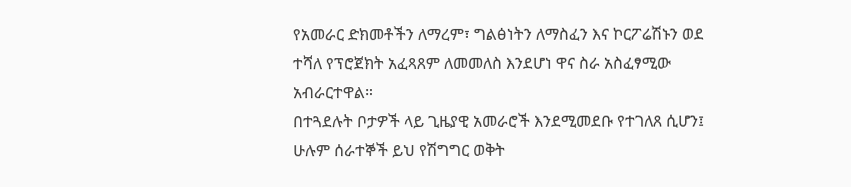የአመራር ድክመቶችን ለማረም፣ ግልፅነትን ለማስፈን እና ኮርፖሬሽኑን ወደ ተሻለ የፕሮጀክት አፈጻጸም ለመመለስ እንደሆነ ዋና ስራ አስፈፃሚው አብራርተዋል።
በተጓደሉት ቦታዎች ላይ ጊዜያዊ አመራሮች እንደሚመደቡ የተገለጸ ሲሆን፤ ሁሉም ሰራተኞች ይህ የሽግግር ወቅት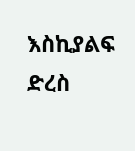እስኪያልፍ ድረስ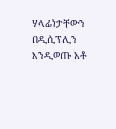ሃላፊነታቸውን በዲሲፕሊን እንዲወጡ አቶ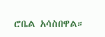ሮቤል አሳስበዋል።